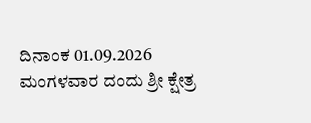ದಿನಾಂಕ 01.09.2026 ಮಂಗಳವಾರ ದಂದು ಶ್ರೀ ಕ್ಷೇತ್ರ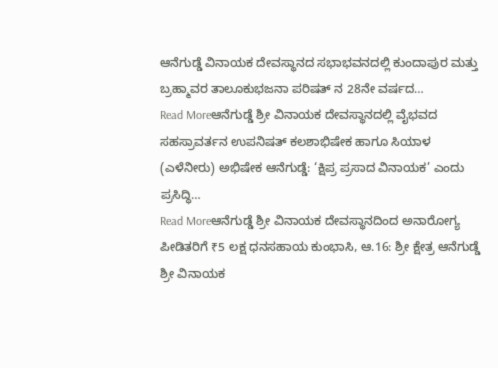ಆನೆಗುಡ್ಡೆ ವಿನಾಯಕ ದೇವಸ್ಥಾನದ ಸಭಾಭವನದಲ್ಲಿ ಕುಂದಾಪುರ ಮತ್ತು ಬ್ರಹ್ಮಾವರ ತಾಲೂಕುಭಜನಾ ಪರಿಷತ್ ನ 28ನೇ ವರ್ಷದ…
Read Moreಆನೆಗುಡ್ಡೆ ಶ್ರೀ ವಿನಾಯಕ ದೇವಸ್ಥಾನದಲ್ಲಿ ವೈಭವದ ಸಹಸ್ರಾವರ್ತನ ಉಪನಿಷತ್ ಕಲಶಾಭಿಷೇಕ ಹಾಗೂ ಸಿಯಾಳ (ಎಳೆನೀರು) ಅಭಿಷೇಕ ಆನೆಗುಡ್ಡೆ: ‘ಕ್ಷಿಪ್ರ ಪ್ರಸಾದ ವಿನಾಯಕ’ ಎಂದು ಪ್ರಸಿದ್ಧಿ…
Read Moreಆನೆಗುಡ್ಡೆ ಶ್ರೀ ವಿನಾಯಕ ದೇವಸ್ಥಾನದಿಂದ ಅನಾರೋಗ್ಯ ಪೀಡಿತರಿಗೆ ₹5 ಲಕ್ಷ ಧನಸಹಾಯ ಕುಂಭಾಸಿ, ಆ.16: ಶ್ರೀ ಕ್ಷೇತ್ರ ಆನೆಗುಡ್ಡೆ ಶ್ರೀ ವಿನಾಯಕ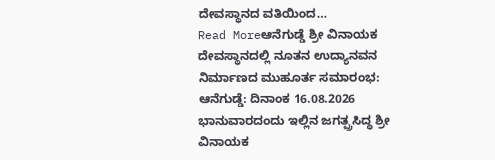ದೇವಸ್ಥಾನದ ವತಿಯಿಂದ…
Read Moreಆನೆಗುಡ್ಡೆ ಶ್ರೀ ವಿನಾಯಕ ದೇವಸ್ಥಾನದಲ್ಲಿ ನೂತನ ಉದ್ಯಾನವನ ನಿರ್ಮಾಣದ ಮುಹೂರ್ತ ಸಮಾರಂಭ: ಆನೆಗುಡ್ಡೆ: ದಿನಾಂಕ 16.08.2026 ಭಾನುವಾರದಂದು ಇಲ್ಲಿನ ಜಗತ್ಪ್ರಸಿದ್ಧ ಶ್ರೀ ವಿನಾಯಕ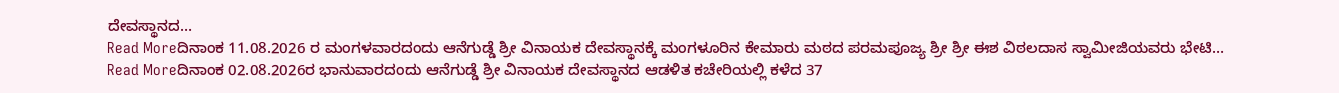ದೇವಸ್ಥಾನದ…
Read Moreದಿನಾಂಕ 11.08.2026 ರ ಮಂಗಳವಾರದಂದು ಆನೆಗುಡ್ಡೆ ಶ್ರೀ ವಿನಾಯಕ ದೇವಸ್ಥಾನಕ್ಕೆ ಮಂಗಳೂರಿನ ಕೇಮಾರು ಮಠದ ಪರಮಪೂಜ್ಯ ಶ್ರೀ ಶ್ರೀ ಈಶ ವಿಠಲದಾಸ ಸ್ವಾಮೀಜಿಯವರು ಭೇಟಿ…
Read Moreದಿನಾಂಕ 02.08.2026ರ ಭಾನುವಾರದಂದು ಆನೆಗುಡ್ಡೆ ಶ್ರೀ ವಿನಾಯಕ ದೇವಸ್ಥಾನದ ಆಡಳಿತ ಕಚೇರಿಯಲ್ಲಿ ಕಳೆದ 37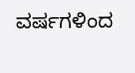ವರ್ಷಗಳಿಂದ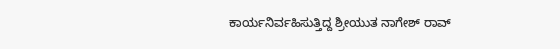ಕಾರ್ಯನಿರ್ವಹಿಸುತ್ತಿದ್ದ ಶ್ರೀಯುತ ನಾಗೇಶ್ ರಾವ್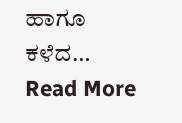ಹಾಗೂ ಕಳೆದ…
Read More